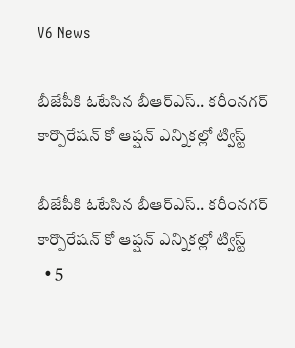V6 News

బీజేపీకి ఓటేసిన బీఆర్ఎస్.. కరీంనగర్ కార్పొరేషన్ కో ఆప్షన్ ఎన్నికల్లో ట్విస్ట్

బీజేపీకి ఓటేసిన బీఆర్ఎస్.. కరీంనగర్ కార్పొరేషన్ కో ఆప్షన్ ఎన్నికల్లో ట్విస్ట్
  • 5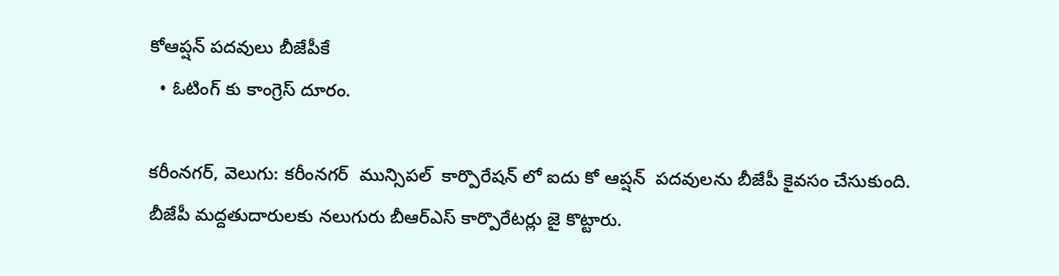కోఆప్షన్ పదవులు బీజేపీకే
  • ఓటింగ్ కు కాంగ్రెస్ దూరం.

కరీంనగర్, వెలుగు: కరీంనగర్  మున్సిపల్  కార్పొరేషన్ లో ఐదు కో ఆప్షన్  పదవులను బీజేపీ కైవసం చేసుకుంది. బీజేపీ మద్దతుదారులకు నలుగురు బీఆర్ఎస్ కార్పొరేటర్లు జై కొట్టారు.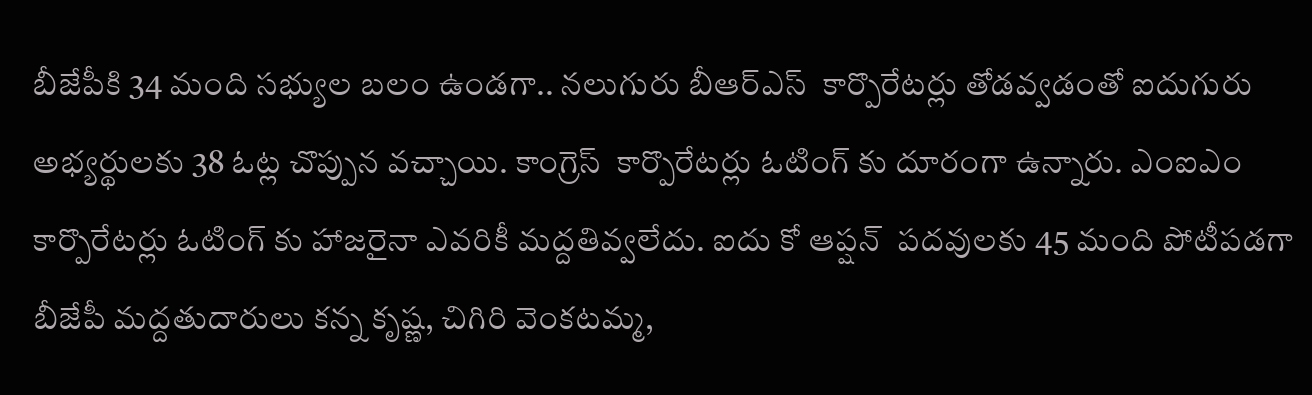బీజేపీకి 34 మంది సభ్యుల బలం ఉండగా.. నలుగురు బీఆర్ఎస్  కార్పొరేటర్లు తోడవ్వడంతో ఐదుగురు అభ్యర్థులకు 38 ఓట్ల చొప్పున వచ్చాయి. కాంగ్రెస్  కార్పొరేటర్లు ఓటింగ్ కు దూరంగా ఉన్నారు. ఎంఐఎం కార్పొరేటర్లు ఓటింగ్ కు హాజరైనా ఎవరికీ మద్దతివ్వలేదు. ఐదు కో ఆప్షన్  పదవులకు 45 మంది పోటీపడగా బీజేపీ మద్దతుదారులు కన్న కృష్ణ, చిగిరి వెంకటమ్మ,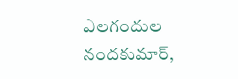ఎలగందుల నందకుమార్,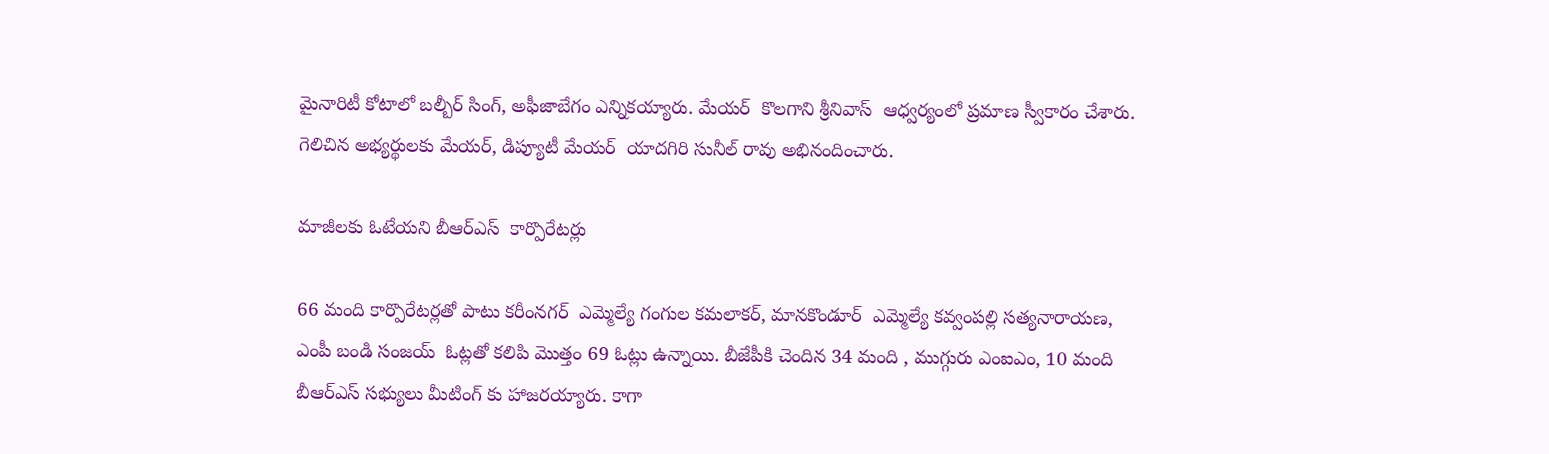మైనారిటీ కోటాలో బల్బీర్ సింగ్, అఫీజాబేగం ఎన్నికయ్యారు. మేయర్  కొలగాని శ్రీనివాస్  ఆధ్వర్యంలో ప్రమాణ స్వీకారం చేశారు. గెలిచిన అభ్యర్థులకు మేయర్, డిప్యూటీ మేయర్  యాదగిరి సునీల్ రావు అభినందించారు.

మాజీలకు ఓటేయని బీఆర్ఎస్  కార్పొరేటర్లు

66 మంది కార్పొరేటర్లతో పాటు కరీంనగర్  ఎమ్మెల్యే గంగుల కమలాకర్, మానకొండూర్  ఎమ్మెల్యే కవ్వంపల్లి సత్యనారాయణ, ఎంపీ బండి సంజయ్  ఓట్లతో కలిపి మొత్తం 69 ఓట్లు ఉన్నాయి. బీజేపీకి చెందిన 34 మంది , ముగ్గురు ఎంఐఎం, 10 మంది బీఆర్ఎస్ సభ్యులు మీటింగ్ కు హాజరయ్యారు. కాగా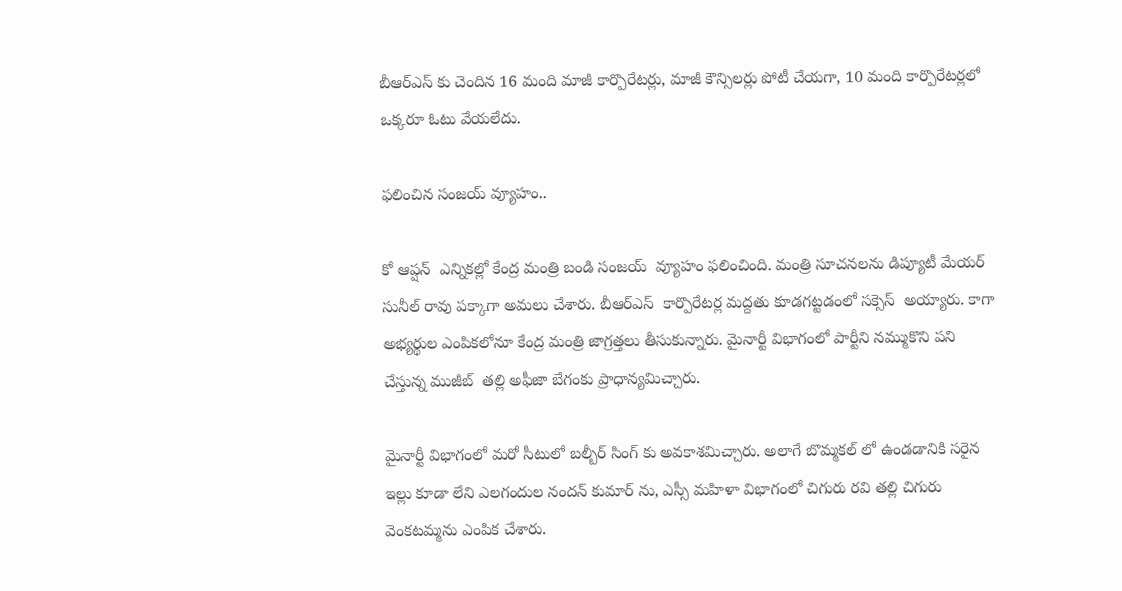బీఆర్ఎస్ కు చెందిన 16 మంది మాజీ కార్పొరేటర్లు, మాజీ కౌన్సిలర్లు పోటీ చేయగా, 10 మంది కార్పొరేటర్లలో ఒక్కరూ ఓటు వేయలేదు.

ఫలించిన సంజయ్ వ్యూహం..

కో ఆప్షన్  ఎన్నికల్లో కేంద్ర మంత్రి బండి సంజయ్  వ్యూహం ఫలించింది. మంత్రి సూచనలను డిప్యూటీ మేయర్  సునీల్ రావు పక్కాగా అమలు చేశారు. బీఆర్ఎస్  కార్పొరేటర్ల మద్దతు కూడగట్టడంలో సక్సెస్  అయ్యారు. కాగా అభ్యర్థుల ఎంపికలోనూ కేంద్ర మంత్రి జాగ్రత్తలు తీసుకున్నారు. మైనార్టీ విభాగంలో పార్టీని నమ్ముకొని పని చేస్తున్న ముజీబ్  తల్లి అఫీజా బేగంకు ప్రాధాన్యమిచ్చారు.

మైనార్టీ విభాగంలో మరో సీటులో బల్బీర్ సింగ్ కు అవకాశమిచ్చారు. అలాగే బొమ్మకల్ లో ఉండడానికి సరైన ఇల్లు కూడా లేని ఎలగందుల నందన్ కుమార్ ను, ఎస్సీ మహిళా విభాగంలో చిగురు రవి తల్లి చిగురు వెంకటమ్మను ఎంపిక చేశారు.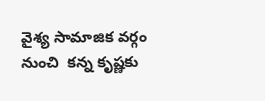వైశ్య సామాజిక వర్గం నుంచి  కన్న కృష్ణకు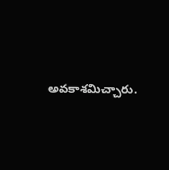అవకాశమిచ్చారు.